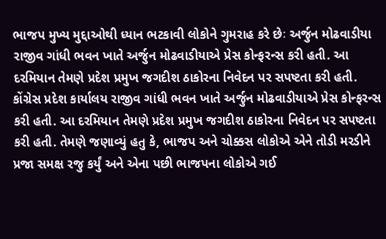ભાજપ મુખ્ય મુદ્દાઓથી ધ્યાન ભટકાવી લોકોને ગુમરાહ કરે છેઃ અર્જુન મોઢવાડીયા
રાજીવ ગાંધી ભવન ખાતે અર્જુન મોઢવાડીયાએ પ્રેસ કોન્ફરન્સ કરી હતી. આ દરમિયાન તેમણે પ્રદેશ પ્રમુખ જગદીશ ઠાકોરના નિવેદન પર સપષ્ટતા કરી હતી.
કોંગ્રેસ પ્રદેશ કાર્યાલય રાજીવ ગાંધી ભવન ખાતે અર્જુન મોઢવાડીયાએ પ્રેસ કોન્ફરન્સ કરી હતી. આ દરમિયાન તેમણે પ્રદેશ પ્રમુખ જગદીશ ઠાકોરના નિવેદન પર સપષ્ટતા કરી હતી. તેમણે જણાવ્યું હતુ કે, ભાજપ અને ચોક્કસ લોકોએ એને તોડી મરડીને પ્રજા સમક્ષ રજુ કર્યું અને એના પછી ભાજપના લોકોએ ગઈ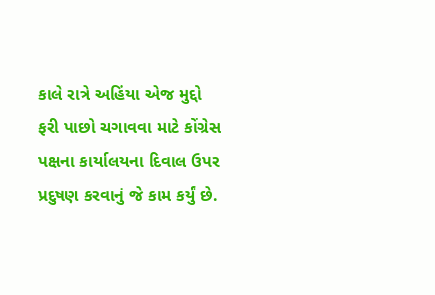કાલે રાત્રે અહિંયા એજ મુદ્દો ફરી પાછો ચગાવવા માટે કોંગ્રેસ પક્ષના કાર્યાલયના દિવાલ ઉપર પ્રદુષણ કરવાનું જે કામ કર્યું છે.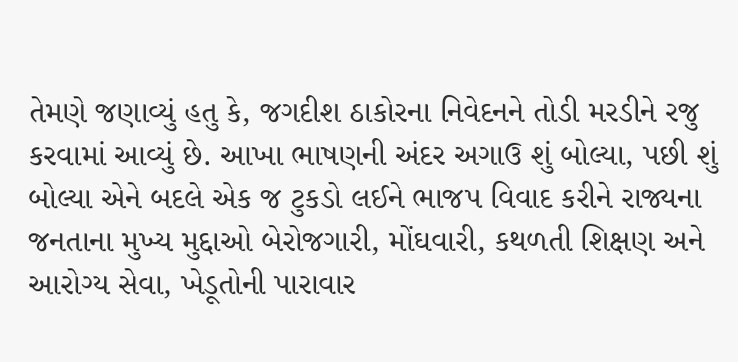તેમણે જણાવ્યું હતુ કે, જગદીશ ઠાકોરના નિવેદનને તોડી મરડીને રજુ કરવામાં આવ્યું છે. આખા ભાષણની અંદર અગાઉ શું બોલ્યા, પછી શું બોલ્યા એને બદલે એક જ ટુકડો લઈને ભાજપ વિવાદ કરીને રાજ્યના જનતાના મુખ્ય મુદ્દાઓ બેરોજગારી, મોંઘવારી, કથળતી શિક્ષણ અને આરોગ્ય સેવા, ખેડૂતોની પારાવાર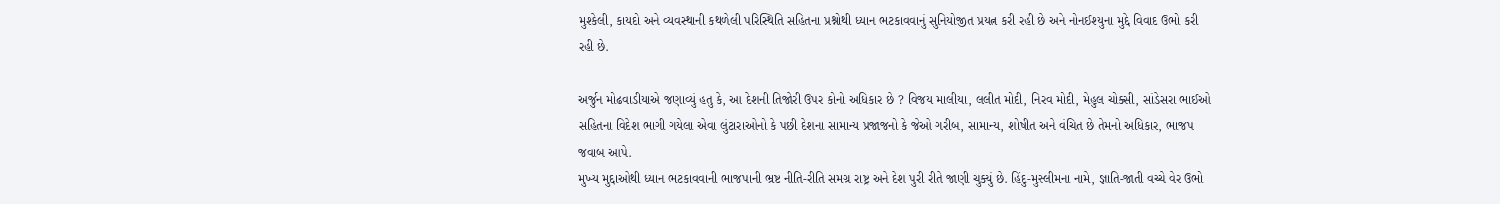મુશ્કેલી, કાયદો અને વ્યવસ્થાની કથળેલી પરિસ્થિતિ સહિતના પ્રશ્નોથી ધ્યાન ભટકાવવાનું સુનિયોજીત પ્રયત્ન કરી રહી છે અને નોનઈશ્યુના મુદ્દે વિવાદ ઉભો કરી રહી છે.

અર્જુન મોઢવાડીયાએ જણાવ્યું હતુ કે, આ દેશની તિજોરી ઉપર કોનો અધિકાર છે ? વિજય માલીયા, લલીત મોદી, નિરવ મોદી, મેહુલ ચોક્સી, સાંડેસરા ભાઈઓ સહિતના વિદેશ ભાગી ગયેલા એવા લુંટારાઓનો કે પછી દેશના સામાન્ય પ્રજાજનો કે જેઓ ગરીબ, સામાન્ય, શોષીત અને વંચિત છે તેમનો અધિકાર, ભાજપ જવાબ આપે.
મુખ્ય મુદ્દાઓથી ધ્યાન ભટકાવવાની ભાજપાની ભ્રષ્ટ નીતિ-રીતિ સમગ્ર રાષ્ટ્ર અને દેશ પુરી રીતે જાણી ચુક્યું છે. હિંદુ-મુસ્લીમના નામે, જ્ઞાતિ-જાતી વચ્ચે વેર ઉભો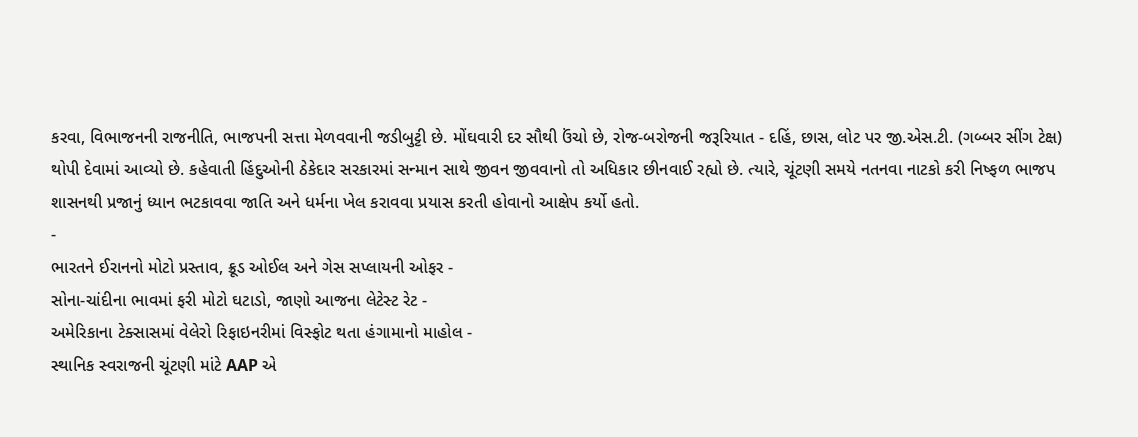કરવા, વિભાજનની રાજનીતિ, ભાજપની સત્તા મેળવવાની જડીબુટ્ટી છે. મોંઘવારી દર સૌથી ઉંચો છે, રોજ-બરોજની જરૂરિયાત - દહિં, છાસ, લોટ પર જી.એસ.ટી. (ગબ્બર સીંગ ટેક્ષ) થોપી દેવામાં આવ્યો છે. કહેવાતી હિંદુઓની ઠેકેદાર સરકારમાં સન્માન સાથે જીવન જીવવાનો તો અધિકાર છીનવાઈ રહ્યો છે. ત્યારે, ચૂંટણી સમયે નતનવા નાટકો કરી નિષ્ફળ ભાજપ શાસનથી પ્રજાનું ધ્યાન ભટકાવવા જાતિ અને ધર્મના ખેલ કરાવવા પ્રયાસ કરતી હોવાનો આક્ષેપ કર્યો હતો.
-
ભારતને ઈરાનનો મોટો પ્રસ્તાવ, ક્રૂડ ઓઈલ અને ગેસ સપ્લાયની ઓફર -
સોના-ચાંદીના ભાવમાં ફરી મોટો ઘટાડો, જાણો આજના લેટેસ્ટ રેટ -
અમેરિકાના ટેક્સાસમાં વેલેરો રિફાઇનરીમાં વિસ્ફોટ થતા હંગામાનો માહોલ -
સ્થાનિક સ્વરાજની ચૂંટણી માંટે AAP એ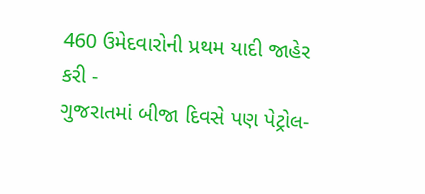460 ઉમેદવારોની પ્રથમ યાદી જાહેર કરી -
ગુજરાતમાં બીજા દિવસે પણ પેટ્રોલ-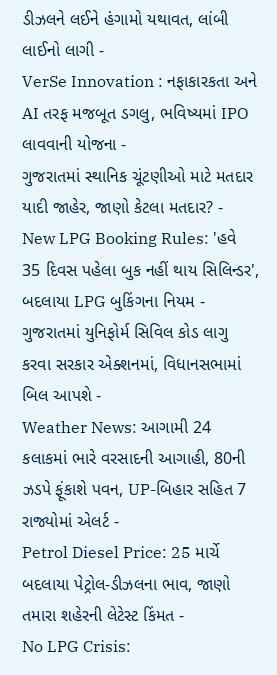ડીઝલને લઈને હંગામો યથાવત, લાંબી લાઈનો લાગી -
VerSe Innovation : નફાકારકતા અને AI તરફ મજબૂત ડગલુ, ભવિષ્યમાં IPO લાવવાની યોજના -
ગુજરાતમાં સ્થાનિક ચૂંટણીઓ માટે મતદાર યાદી જાહેર, જાણો કેટલા મતદાર? -
New LPG Booking Rules: 'હવે 35 દિવસ પહેલા બુક નહીં થાય સિલિન્ડર', બદલાયા LPG બુકિંગના નિયમ -
ગુજરાતમાં યુનિફોર્મ સિવિલ કોડ લાગુ કરવા સરકાર એક્શનમાં, વિધાનસભામાં બિલ આપશે -
Weather News: આગામી 24 કલાકમાં ભારે વરસાદની આગાહી, 80ની ઝડપે ફૂંકાશે પવન, UP-બિહાર સહિત 7 રાજ્યોમાં એલર્ટ -
Petrol Diesel Price: 25 માર્ચે બદલાયા પેટ્રોલ-ડીઝલના ભાવ, જાણો તમારા શહેરની લેટેસ્ટ કિંમત -
No LPG Crisis: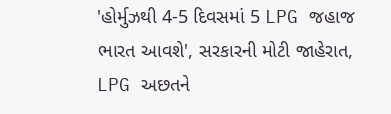'હોર્મુઝથી 4-5 દિવસમાં 5 LPG જહાજ ભારત આવશે', સરકારની મોટી જાહેરાત, LPG અછતને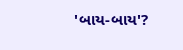'બાય-બાય'?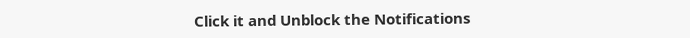Click it and Unblock the Notifications